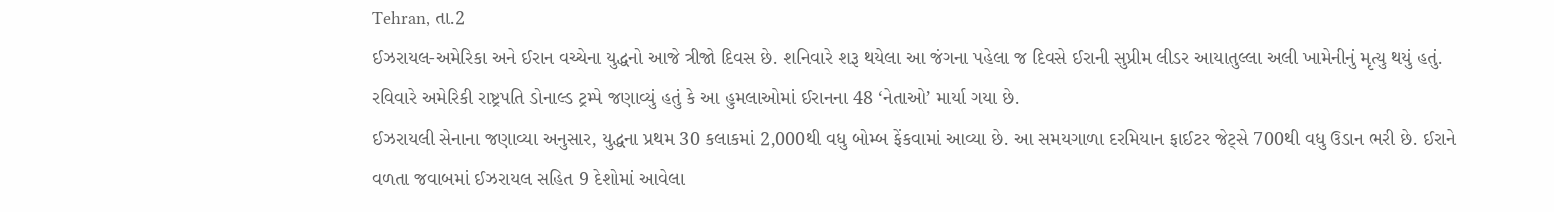Tehran, તા.2
ઈઝરાયલ-અમેરિકા અને ઈરાન વચ્ચેના યુદ્ધનો આજે ત્રીજો દિવસ છે. શનિવારે શરૂ થયેલા આ જંગના પહેલા જ દિવસે ઈરાની સુપ્રીમ લીડર આયાતુલ્લા અલી ખામેનીનું મૃત્યુ થયું હતું. રવિવારે અમેરિકી રાષ્ટ્રપતિ ડોનાલ્ડ ટ્રમ્પે જણાવ્યું હતું કે આ હુમલાઓમાં ઈરાનના 48 ‘નેતાઓ’ માર્યા ગયા છે.
ઈઝરાયલી સેનાના જણાવ્યા અનુસાર, યુદ્ધના પ્રથમ 30 કલાકમાં 2,000થી વધુ બોમ્બ ફેંકવામાં આવ્યા છે. આ સમયગાળા દરમિયાન ફાઈટર જેટ્સે 700થી વધુ ઉડાન ભરી છે. ઈરાને વળતા જવાબમાં ઈઝરાયલ સહિત 9 દેશોમાં આવેલા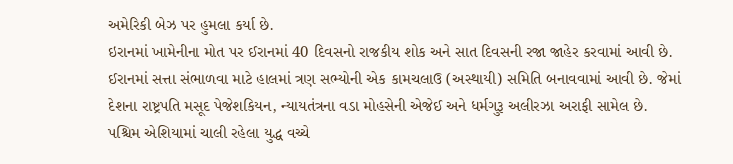અમેરિકી બેઝ પર હુમલા કર્યા છે.
ઇરાનમાં ખામેનીના મોત પર ઈરાનમાં 40 દિવસનો રાજકીય શોક અને સાત દિવસની રજા જાહેર કરવામાં આવી છે. ઈરાનમાં સત્તા સંભાળવા માટે હાલમાં ત્રણ સભ્યોની એક કામચલાઉ (અસ્થાયી) સમિતિ બનાવવામાં આવી છે. જેમાં દેશના રાષ્ટ્રપતિ મસૂદ પેજેશકિયન, ન્યાયતંત્રના વડા મોહસેની એજેઈ અને ધર્મગુરૂ અલીરઝા અરાફી સામેલ છે.
પશ્ચિમ એશિયામાં ચાલી રહેલા યુદ્ધ વચ્ચે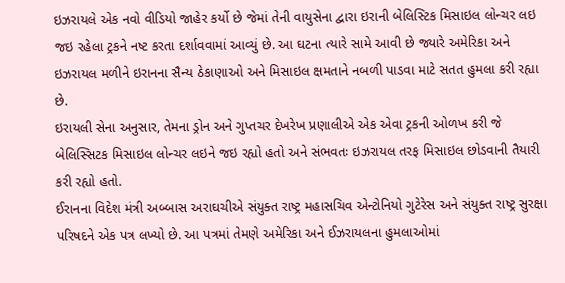ઇઝરાયલે એક નવો વીડિયો જાહેર કર્યો છે જેમાં તેની વાયુસેના દ્વારા ઇરાની બેલિસ્ટિક મિસાઇલ લોન્ચર લઇ જઇ રહેલા ટ્રકને નષ્ટ કરતા દર્શાવવામાં આવ્યું છે. આ ઘટના ત્યારે સામે આવી છે જ્યારે અમેરિકા અને ઇઝરાયલ મળીને ઇરાનના સૈન્ય ઠેકાણાઓ અને મિસાઇલ ક્ષમતાને નબળી પાડવા માટે સતત હુમલા કરી રહ્યા છે.
ઇરાયલી સેના અનુસાર, તેમના ડ્રોન અને ગુપ્તચર દેખરેખ પ્રણાલીએ એક એવા ટ્રકની ઓળખ કરી જે બેલિસ્સિટક મિસાઇલ લોન્ચર લઇને જઇ રહ્યો હતો અને સંભવતઃ ઇઝરાયલ તરફ મિસાઇલ છોડવાની તૈયારી કરી રહ્યો હતો.
ઈરાનના વિદેશ મંત્રી અબ્બાસ અરાઘચીએ સંયુક્ત રાષ્ટ્ર મહાસચિવ એન્ટોનિયો ગુટેરેસ અને સંયુક્ત રાષ્ટ્ર સુરક્ષા પરિષદને એક પત્ર લખ્યો છે. આ પત્રમાં તેમણે અમેરિકા અને ઈઝરાયલના હુમલાઓમાં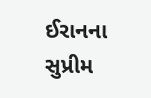ઈરાનના સુપ્રીમ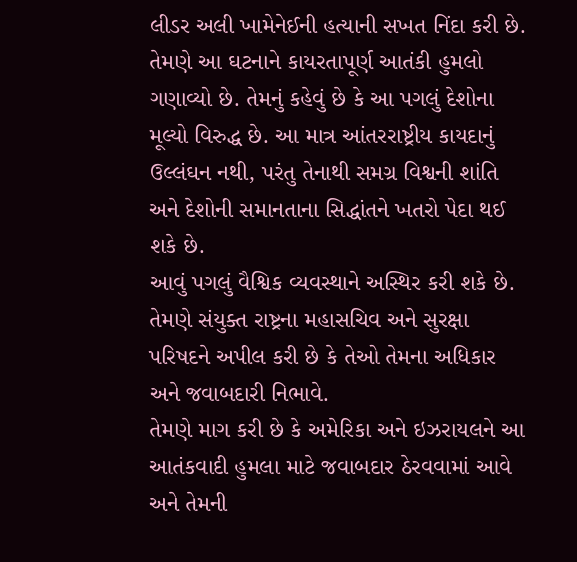લીડર અલી ખામેનેઈની હત્યાની સખત નિંદા કરી છે.
તેમણે આ ઘટનાને કાયરતાપૂર્ણ આતંકી હુમલો ગણાવ્યો છે. તેમનું કહેવું છે કે આ પગલું દેશોના મૂલ્યો વિરુદ્ધ છે. આ માત્ર આંતરરાષ્ટ્રીય કાયદાનું ઉલ્લંઘન નથી, પરંતુ તેનાથી સમગ્ર વિશ્વની શાંતિ અને દેશોની સમાનતાના સિદ્ધાંતને ખતરો પેદા થઈ શકે છે.
આવું પગલું વૈશ્વિક વ્યવસ્થાને અસ્થિર કરી શકે છે. તેમણે સંયુક્ત રાષ્ટ્રના મહાસચિવ અને સુરક્ષા પરિષદને અપીલ કરી છે કે તેઓ તેમના અધિકાર અને જવાબદારી નિભાવે.
તેમણે માગ કરી છે કે અમેરિકા અને ઇઝરાયલને આ આતંકવાદી હુમલા માટે જવાબદાર ઠેરવવામાં આવે અને તેમની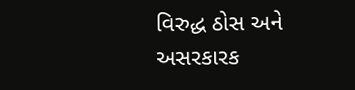વિરુદ્ધ ઠોસ અને અસરકારક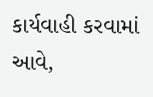કાર્યવાહી કરવામાં આવે,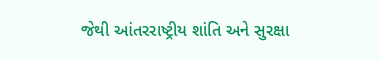જેથી આંતરરાષ્ટ્રીય શાંતિ અને સુરક્ષા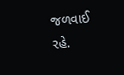જળવાઈ રહે.